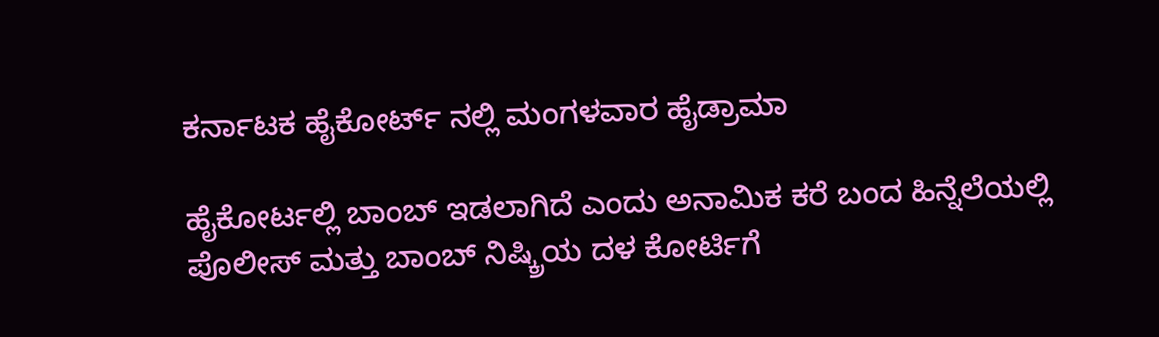ಕರ್ನಾಟಕ ಹೈಕೋರ್ಟ್ ನಲ್ಲಿ ಮಂಗಳವಾರ ಹೈಡ್ರಾಮಾ

ಹೈಕೋರ್ಟಲ್ಲಿ ಬಾಂಬ್ ಇಡಲಾಗಿದೆ ಎಂದು ಅನಾಮಿಕ ಕರೆ ಬಂದ ಹಿನ್ನೆಲೆಯಲ್ಲಿ ಪೊಲೀಸ್ ಮತ್ತು ಬಾಂಬ್ ನಿಷ್ಕ್ರಿಯ ದಳ ಕೋರ್ಟಿಗೆ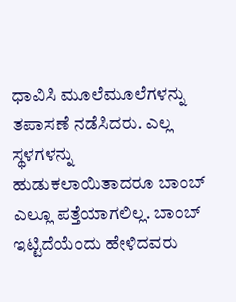ಧಾವಿಸಿ ಮೂಲೆಮೂಲೆಗಳನ್ನು ತಪಾಸಣೆ ನಡೆಸಿದರು. ಎಲ್ಲ ಸ್ಥಳಗಳನ್ನು ಹುಡುಕಲಾಯಿತಾದರೂ ಬಾಂಬ್ ಎಲ್ಲೂ ಪತ್ತೆಯಾಗಲಿಲ್ಲ. ಬಾಂಬ್ ಇಟ್ಟಿದೆಯೆಂದು ಹೇಳಿದವರು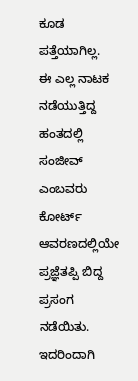ಕೂಡ ಪತ್ತೆಯಾಗಿಲ್ಲ.
ಈ ಎಲ್ಲ ನಾಟಕ ನಡೆಯುತ್ತಿದ್ದ ಹಂತದಲ್ಲಿ ಸಂಜೀವ್ ಎಂಬವರು ಕೋರ್ಟ್ ಆವರಣದಲ್ಲಿಯೇ ಪ್ರಜ್ಞೆತಪ್ಪಿ ಬಿದ್ದ ಪ್ರಸಂಗ ನಡೆಯಿತು. ಇದರಿಂದಾಗಿ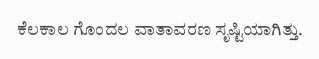ಕೆಲಕಾಲ ಗೊಂದಲ ವಾತಾವರಣ ಸೃಷ್ಟಿಯಾಗಿತ್ತು.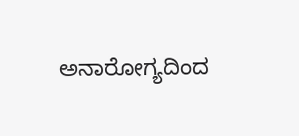ಅನಾರೋಗ್ಯದಿಂದ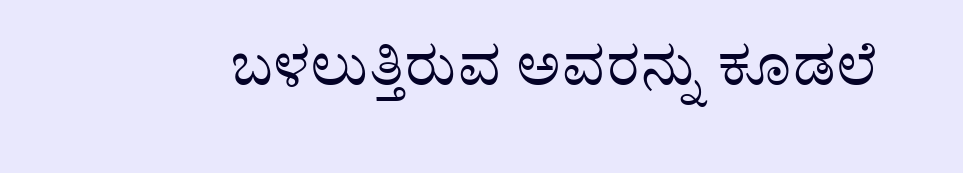ಬಳಲುತ್ತಿರುವ ಅವರನ್ನು ಕೂಡಲೆ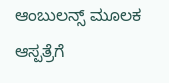ಆಂಬುಲನ್ಸ್ ಮೂಲಕ ಆಸ್ಪತ್ರೆಗೆ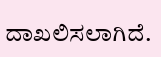ದಾಖಲಿಸಲಾಗಿದೆ.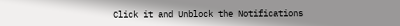Click it and Unblock the Notifications